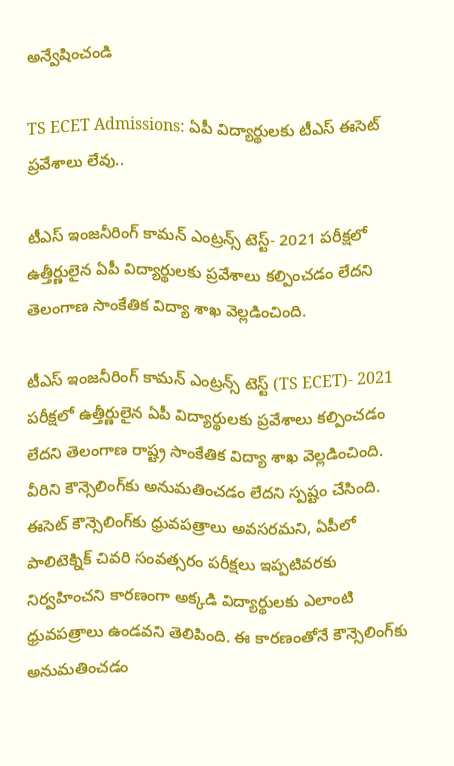అన్వేషించండి

TS ECET Admissions: ఏపీ విద్యార్థులకు టీఎస్ ఈసెట్ ప్రవేశాలు లేవు..

టీఎస్ ఇంజనీరింగ్ కామన్ ఎంట్రన్స్ టెస్ట్- 2021 పరీక్షలో ఉత్తీర్ణులైన ఏపీ విద్యార్థులకు ప్రవేశాలు కల్పించడం లేదని తెలంగాణ సాంకేతిక విద్యా శాఖ వెల్లడించింది.

టీఎస్ ఇంజనీరింగ్ కామన్ ఎంట్రన్స్ టెస్ట్ (TS ECET)- 2021 పరీక్షలో ఉత్తీర్ణులైన ఏపీ విద్యార్థులకు ప్రవేశాలు కల్పించడం లేదని తెలంగాణ రాష్ట్ర సాంకేతిక విద్యా శాఖ వెల్లడించింది. వీరిని కౌన్సెలింగ్‌కు అనుమతించడం లేదని స్పష్టం చేసింది. ఈసెట్ కౌన్సెలింగ్‌కు ధ్రువపత్రాలు అవసరమని, ఏపీలో పాలిటెక్నిక్ చివరి సంవత్సరం పరీక్షలు ఇప్పటివరకు నిర్వహించని కారణంగా అక్కడి విద్యార్థులకు ఎలాంటి ధ్రువపత్రాలు ఉండవని తెలిపింది. ఈ కారణంతోనే కౌన్సెలింగ్‌కు అనుమతించడం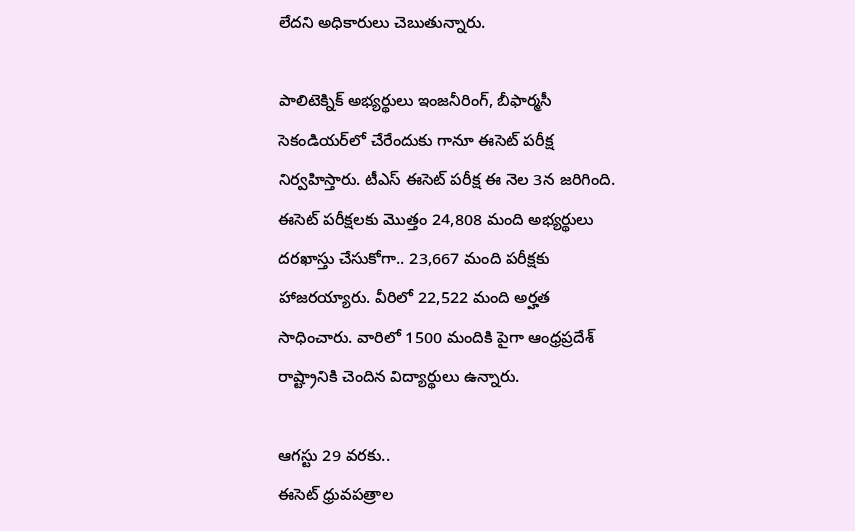లేదని అధికారులు చెబుతున్నారు.

పాలిటెక్నిక్ అభ్యర్థులు ఇంజనీరింగ్, బీఫార్మసీ సెకండియర్‌లో చేరేందుకు గానూ ఈసెట్ పరీక్ష నిర్వహిస్తారు. టీఎస్ ఈసెట్ పరీక్ష ఈ నెల 3న జరిగింది. ఈసెట్ పరీక్షలకు మొత్తం 24,808 మంది అభ్యర్థులు దరఖాస్తు చేసుకోగా.. 23,667 మంది పరీక్షకు హాజరయ్యారు. వీరిలో 22,522 మంది అర్హత సాధించారు. వారిలో 1500 మందికి పైగా ఆంధ్రప్రదేశ్ రాష్ట్రానికి చెందిన విద్యార్థులు ఉన్నారు.

ఆగస్టు 29 వరకు..
ఈసెట్ ధ్రువపత్రాల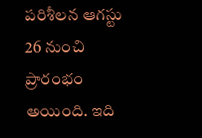పరిశీలన ఆగస్టు 26 నుంచి ప్రారంభం అయింది. ఇది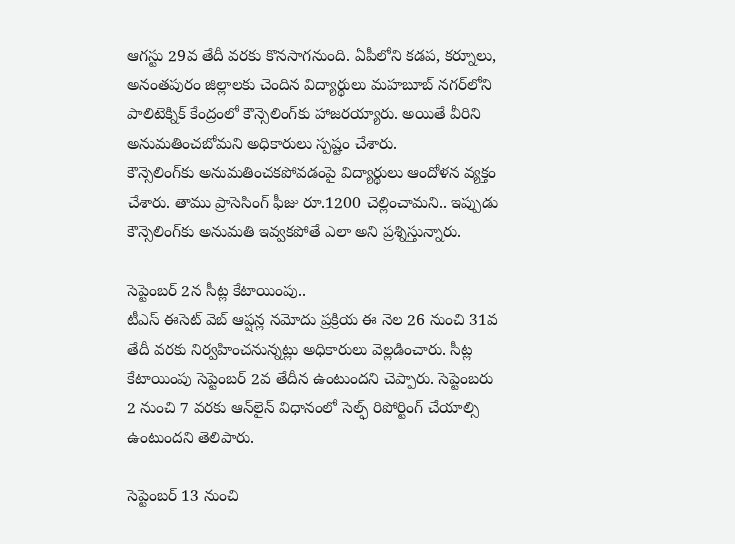ఆగస్టు 29వ తేదీ వరకు కొనసాగనుంది. ఏపీలోని కడప, కర్నూలు, అనంతపురం జిల్లాలకు చెందిన విద్యార్థులు మహబూబ్ నగర్‌లోని పాలిటెక్నిక్ కేంద్రంలో కౌన్సెలింగ్‌కు హాజరయ్యారు. అయితే వీరిని అనుమతించబోమని అధికారులు స్పష్టం చేశారు.
కౌన్సెలింగ్‌కు అనుమతించకపోవడంపై విద్యార్థులు ఆందోళన వ్యక్తం చేశారు. తాము ప్రాసెసింగ్ ఫీజు రూ.1200 చెల్లించామని.. ఇప్పుడు కౌన్సెలింగ్‌కు అనుమతి ఇవ్వకపోతే ఎలా అని ప్రశ్నిస్తున్నారు.

సెప్టెంబర్ 2న సీట్ల కేటాయింపు..
టీఎస్ ఈసెట్ వెబ్ ఆప్షన్ల నమోదు ప్రక్రియ ఈ నెల 26 నుంచి 31వ తేదీ వరకు నిర్వహించనున్నట్లు అధికారులు వెల్లడించారు. సీట్ల కేటాయింపు సెప్టెంబర్ 2వ తేదీన ఉంటుందని చెప్పారు. సెప్టెంబరు 2 నుంచి 7 వరకు ఆన్‌లైన్ విధానంలో సెల్ఫ్ రిపోర్టింగ్ చేయాల్సి ఉంటుందని తెలిపారు.

సెప్టెంబర్‌ 13 నుంచి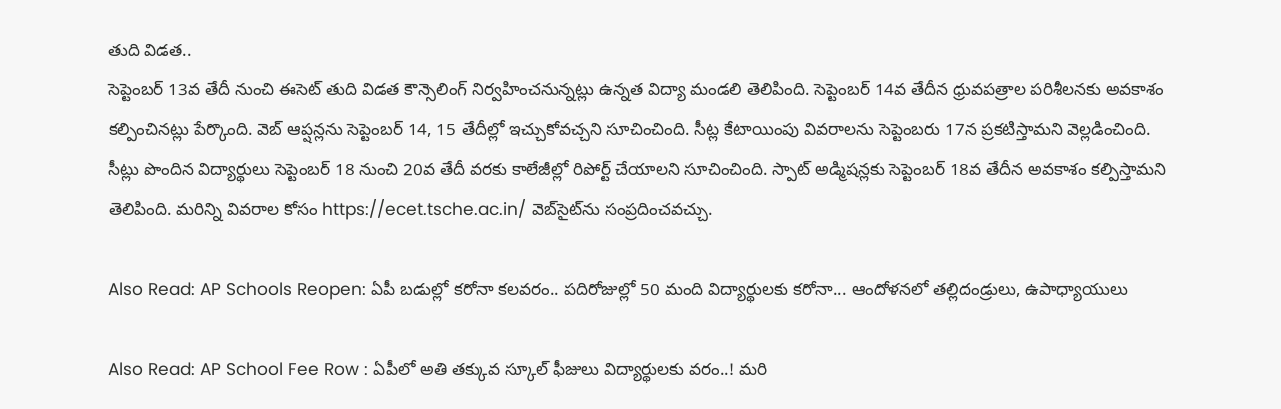తుది విడత..
సెప్టెంబర్‌ 13వ తేదీ నుంచి ఈసెట్ తుది విడత కౌన్సెలింగ్‌ నిర్వహించనున్నట్లు ఉన్నత విద్యా మండలి తెలిపింది. సెప్టెంబర్‌ 14వ తేదీన ధ్రువపత్రాల పరిశీలనకు అవకాశం కల్పించినట్లు పేర్కొంది. వెబ్ ఆప్షన్లను సెప్టెంబర్ 14, 15 తేదీల్లో ఇచ్చుకోవచ్చని సూచించింది. సీట్ల కేటాయింపు వివరాలను సెప్టెంబరు 17న ప్రకటిస్తామని వెల్లడించింది. సీట్లు పొందిన విద్యార్థులు సెప్టెంబర్ 18 నుంచి 20వ తేదీ వరకు కాలేజీల్లో రిపోర్ట్ చేయాలని సూచించింది. స్పాట్ అడ్మిషన్లకు సెప్టెంబర్ 18వ తేదీన అవకాశం కల్పిస్తామని తెలిపింది. మరిన్ని వివరాల కోసం https://ecet.tsche.ac.in/ వెబ్‌సైట్‌ను సంప్రదించవచ్చు.

Also Read: AP Schools Reopen: ఏపీ బడుల్లో కరోనా కలవరం.. పదిరోజుల్లో 50 మంది విద్యార్థులకు కరోనా... ఆందోళనలో తల్లిదండ్రులు, ఉపాధ్యాయులు

Also Read: AP School Fee Row : ఏపీలో అతి తక్కువ స్కూల్ ఫీజులు విద్యార్థులకు వరం..! మరి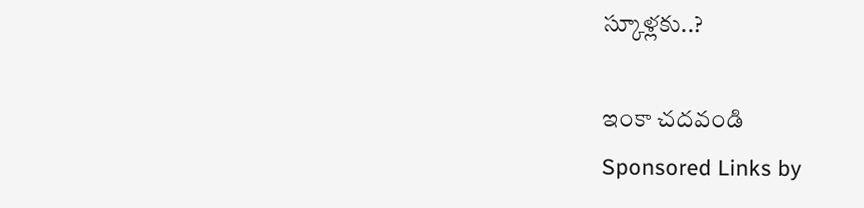స్కూళ్లకు..?

ఇంకా చదవండి
Sponsored Links by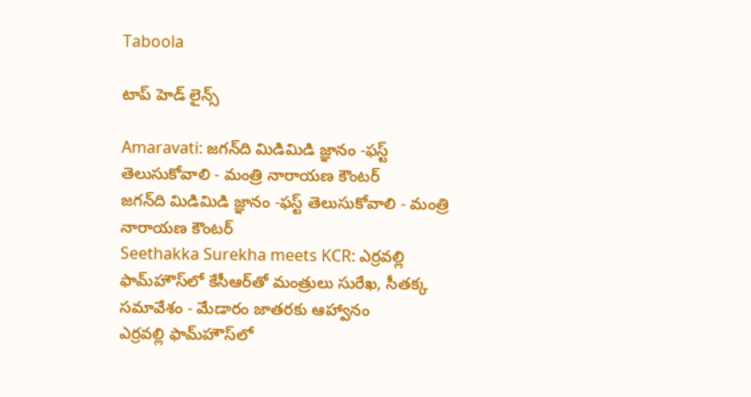Taboola

టాప్ హెడ్ లైన్స్

Amaravati: జగన్‌ది మిడిమిడి జ్ఞానం -ఫస్ట్ తెలుసుకోవాలి - మంత్రి నారాయణ కౌంటర్
జగన్‌ది మిడిమిడి జ్ఞానం -ఫస్ట్ తెలుసుకోవాలి - మంత్రి నారాయణ కౌంటర్
Seethakka Surekha meets KCR: ఎర్రవల్లి ఫామ్‌హౌస్‌లో కేసీఆర్‌తో మంత్రులు సురేఖ, సీతక్క సమావేశం - మేడారం జాతరకు ఆహ్వానం
ఎర్రవల్లి ఫామ్‌హౌస్‌లో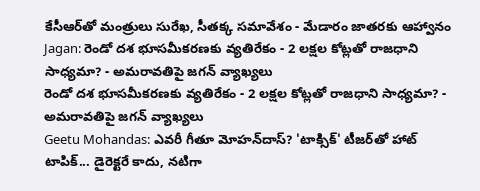కేసీఆర్‌తో మంత్రులు సురేఖ, సీతక్క సమావేశం - మేడారం జాతరకు ఆహ్వానం
Jagan: రెండో దశ భూసమీకరణకు వ్యతిరేకం - 2 లక్షల కోట్లతో రాజధాని సాధ్యమా? - అమరావతిపై జగన్ వ్యాఖ్యలు
రెండో దశ భూసమీకరణకు వ్యతిరేకం - 2 లక్షల కోట్లతో రాజధాని సాధ్యమా? - అమరావతిపై జగన్ వ్యాఖ్యలు
Geetu Mohandas: ఎవరీ గీతూ మోహన్‌దాస్? 'టాక్సిక్' టీజర్‌తో హాట్ టాపిక్‌... డైరెక్టరే కాదు, నటిగా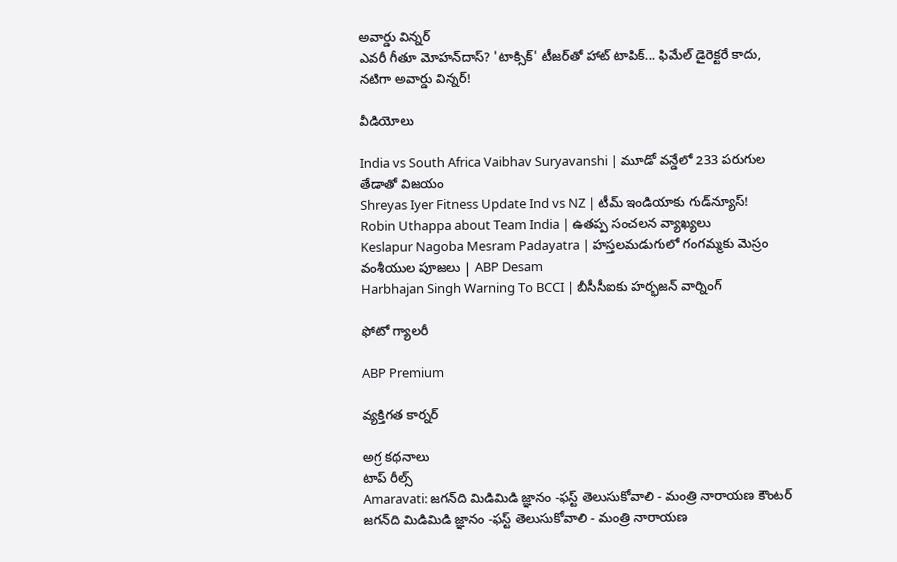అవార్డు విన్నర్
ఎవరీ గీతూ మోహన్‌దాస్? 'టాక్సిక్' టీజర్‌తో హాట్ టాపిక్‌... ఫిమేల్ డైరెక్టరే కాదు, నటిగా అవార్డు విన్నర్!

వీడియోలు

India vs South Africa Vaibhav Suryavanshi | మూడో వన్డేలో 233 పరుగుల తేడాతో విజయం
Shreyas Iyer Fitness Update Ind vs NZ | టీమ్ ఇండియాకు గుడ్‌న్యూస్!
Robin Uthappa about Team India | ఉత‌ప్ప సంచ‌ల‌న వ్యాఖ్య‌లు
Keslapur Nagoba Mesram Padayatra | హస్తలమడుగులో గంగమ్మకు మెస్రం వంశీయుల పూజలు | ABP Desam
Harbhajan Singh Warning To BCCI | బీసీసీఐకు హర్భజన్ వార్నింగ్

ఫోటో గ్యాలరీ

ABP Premium

వ్యక్తిగత కార్నర్

అగ్ర కథనాలు
టాప్ రీల్స్
Amaravati: జగన్‌ది మిడిమిడి జ్ఞానం -ఫస్ట్ తెలుసుకోవాలి - మంత్రి నారాయణ కౌంటర్
జగన్‌ది మిడిమిడి జ్ఞానం -ఫస్ట్ తెలుసుకోవాలి - మంత్రి నారాయణ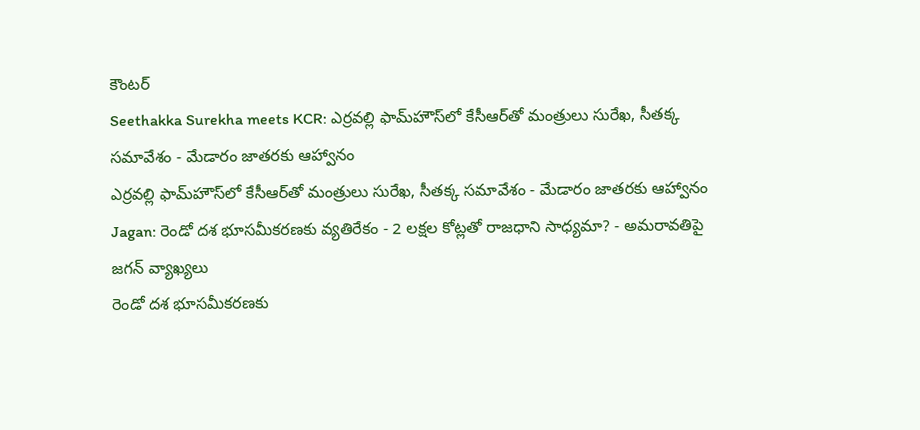కౌంటర్
Seethakka Surekha meets KCR: ఎర్రవల్లి ఫామ్‌హౌస్‌లో కేసీఆర్‌తో మంత్రులు సురేఖ, సీతక్క సమావేశం - మేడారం జాతరకు ఆహ్వానం
ఎర్రవల్లి ఫామ్‌హౌస్‌లో కేసీఆర్‌తో మంత్రులు సురేఖ, సీతక్క సమావేశం - మేడారం జాతరకు ఆహ్వానం
Jagan: రెండో దశ భూసమీకరణకు వ్యతిరేకం - 2 లక్షల కోట్లతో రాజధాని సాధ్యమా? - అమరావతిపై జగన్ వ్యాఖ్యలు
రెండో దశ భూసమీకరణకు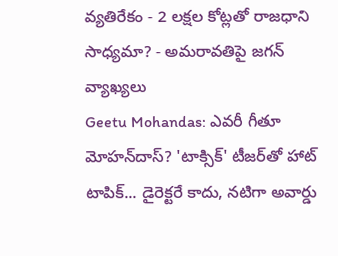వ్యతిరేకం - 2 లక్షల కోట్లతో రాజధాని సాధ్యమా? - అమరావతిపై జగన్ వ్యాఖ్యలు
Geetu Mohandas: ఎవరీ గీతూ మోహన్‌దాస్? 'టాక్సిక్' టీజర్‌తో హాట్ టాపిక్‌... డైరెక్టరే కాదు, నటిగా అవార్డు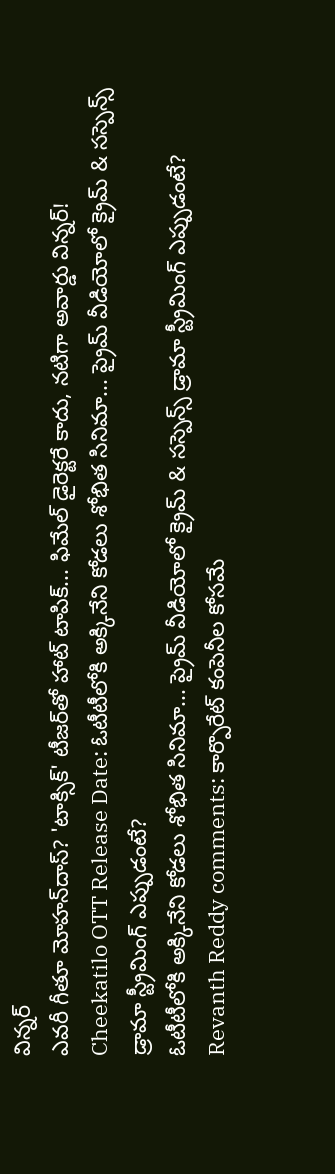విన్నర్
ఎవరీ గీతూ మోహన్‌దాస్? 'టాక్సిక్' టీజర్‌తో హాట్ టాపిక్‌... ఫిమేల్ డైరెక్టరే కాదు, నటిగా అవార్డు విన్నర్!
Cheekatilo OTT Release Date: ఓటీటీలోకి అక్కినేని కోడలు శోభిత సినిమా... ప్రైమ్ వీడియోలో క్రైమ్ & సస్పెన్స్ డ్రామా స్ట్రీమింగ్ ఎప్పుడంటే?
ఓటీటీలోకి అక్కినేని కోడలు శోభిత సినిమా... ప్రైమ్ వీడియోలో క్రైమ్ & సస్పెన్స్ డ్రామా స్ట్రీమింగ్ ఎప్పుడంటే?
Revanth Reddy comments: కార్పొరేట్ కంపెనీల కోసమే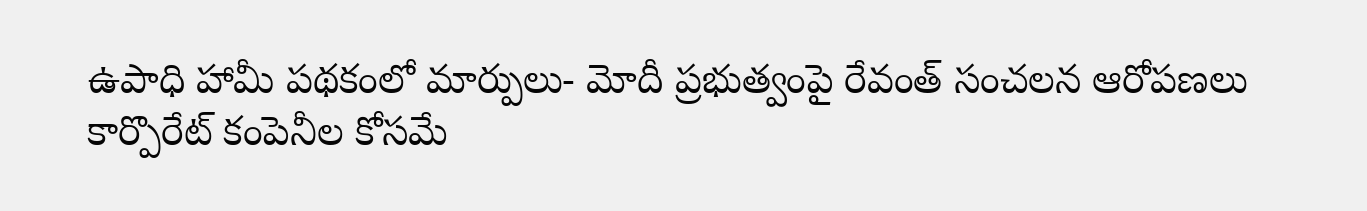ఉపాధి హామీ పథకంలో మార్పులు- మోదీ ప్రభుత్వంపై రేవంత్ సంచలన ఆరోపణలు
కార్పొరేట్ కంపెనీల కోసమే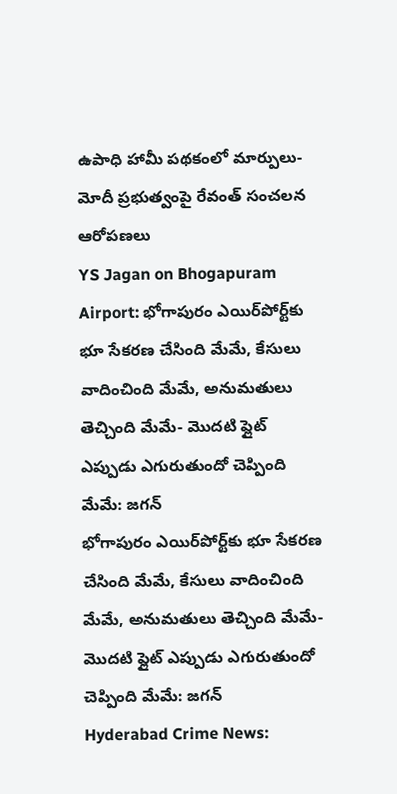ఉపాధి హామీ పథకంలో మార్పులు- మోదీ ప్రభుత్వంపై రేవంత్ సంచలన ఆరోపణలు
YS Jagan on Bhogapuram Airport: భోగాపురం ఎయిర్‌పోర్ట్‌కు భూ సేకరణ చేసింది మేమే, కేసులు వాదించింది మేమే, అనుమతులు తెచ్చింది మేమే- మొదటి ఫ్లైట్‌ ఎప్పుడు ఎగురుతుందో చెప్పింది మేమే: జగన్
భోగాపురం ఎయిర్‌పోర్ట్‌కు భూ సేకరణ చేసింది మేమే, కేసులు వాదించింది మేమే, అనుమతులు తెచ్చింది మేమే- మొదటి ఫ్లైట్‌ ఎప్పుడు ఎగురుతుందో చెప్పింది మేమే: జగన్
Hyderabad Crime News: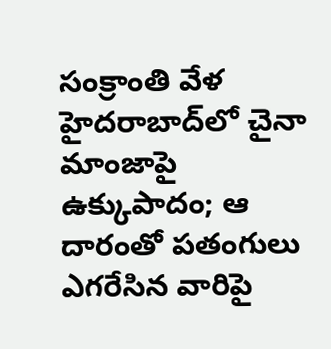సంక్రాంతి వేళ హైదరాబాద్‌లో చైనా మాంజాపై ఉక్కుపాదం; ఆ దారంతో పతంగులు ఎగరేసిన వారిపై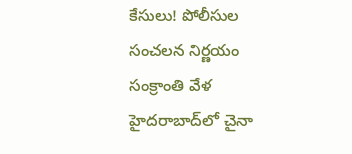కేసులు! పోలీసుల సంచలన నిర్ణయం
సంక్రాంతి వేళ హైదరాబాద్‌లో చైనా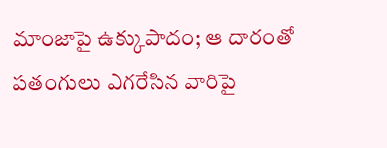మాంజాపై ఉక్కుపాదం; ఆ దారంతో పతంగులు ఎగరేసిన వారిపై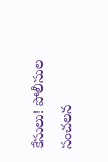కేసులు! పోలీసుల సంచలన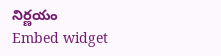నిర్ణయం
Embed widget